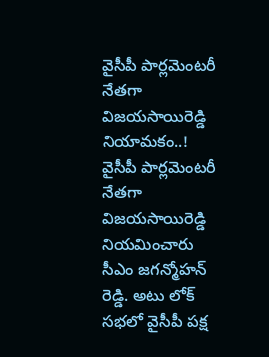వైసీపీ పార్లమెంటరీ నేతగా విజయసాయిరెడ్డి నియామకం..!
వైసీపీ పార్లమెంటరీ నేతగా విజయసాయిరెడ్డి నియమించారు సీఎం జగన్మోహన్ రెడ్డి. అటు లోక్ సభలో వైసీపీ పక్ష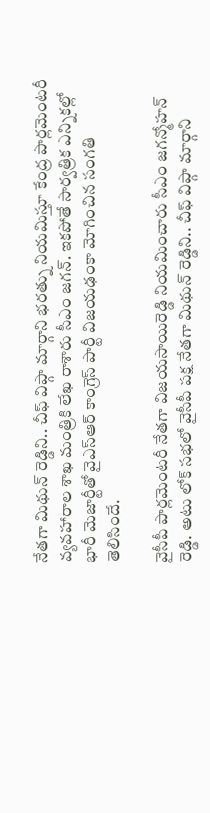నేతగా మిథున్ రెడ్డిని.. చీఫ్ విప్గా మార్గాని భరత్ను నియమిస్తూ కేంద్ర పార్లమెంటరీ వ్యవహారాల శాఖ మంత్రికి లేఖ రాశారు సీఎం జగన్. ఇకపోతే సార్వత్రిక ఎన్నికల్లో భారీ మెజార్టీతో వైఎస్ఆర్ కాంగ్రెస్ పార్టీ విజయఢంకా మోగించిన సంగతి తెలిసిందే.

వైసీపీ పార్లమెంటరీ నేతగా విజయసాయిరెడ్డి నియమించారు సీఎం జగన్మోహన్ రెడ్డి. అటు లోక్ సభలో వైసీపీ పక్ష నేతగా మిథున్ రెడ్డిని.. చీఫ్ విప్గా మార్గాని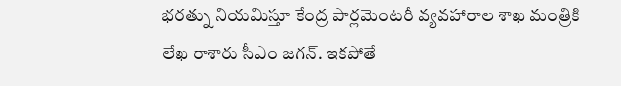భరత్ను నియమిస్తూ కేంద్ర పార్లమెంటరీ వ్యవహారాల శాఖ మంత్రికి లేఖ రాశారు సీఎం జగన్. ఇకపోతే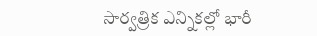సార్వత్రిక ఎన్నికల్లో భారీ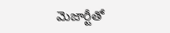మెజార్టీతో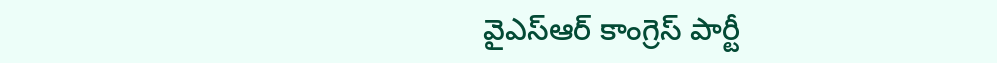వైఎస్ఆర్ కాంగ్రెస్ పార్టీ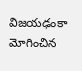విజయఢంకా మోగించిన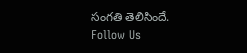సంగతి తెలిసిందే.
Follow Us